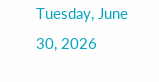Tuesday, June 30, 2026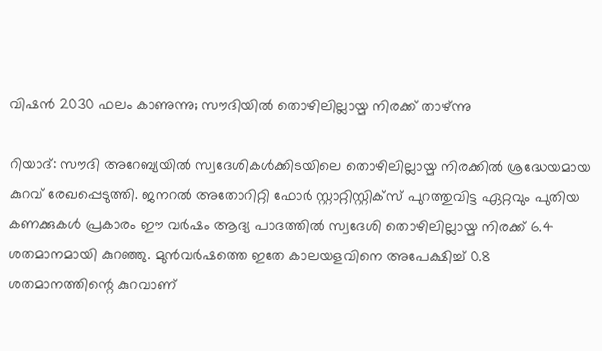വിഷൻ 2030 ഫലം കാണുന്നു; സൗദിയിൽ തൊഴിലില്ലായ്മ നിരക്ക് താഴ്ന്നു

റിയാദ്: സൗദി അറേബ്യയിൽ സ്വദേശികൾക്കിടയിലെ തൊഴിലില്ലായ്മ നിരക്കിൽ ശ്രദ്ധേയമായ കുറവ് രേഖപ്പെടുത്തി. ജനറൽ അതോറിറ്റി ഫോർ സ്റ്റാറ്റിസ്റ്റിക്‌സ് പുറത്തുവിട്ട ഏറ്റവും പുതിയ കണക്കുകൾ പ്രകാരം ഈ വർഷം ആദ്യ പാദത്തിൽ സ്വദേശി തൊഴിലില്ലായ്മ നിരക്ക് 6.4 ശതമാനമായി കുറഞ്ഞു. മുൻവർഷത്തെ ഇതേ കാലയളവിനെ അപേക്ഷിച്ച് 0.8 ശതമാനത്തിന്റെ കുറവാണ്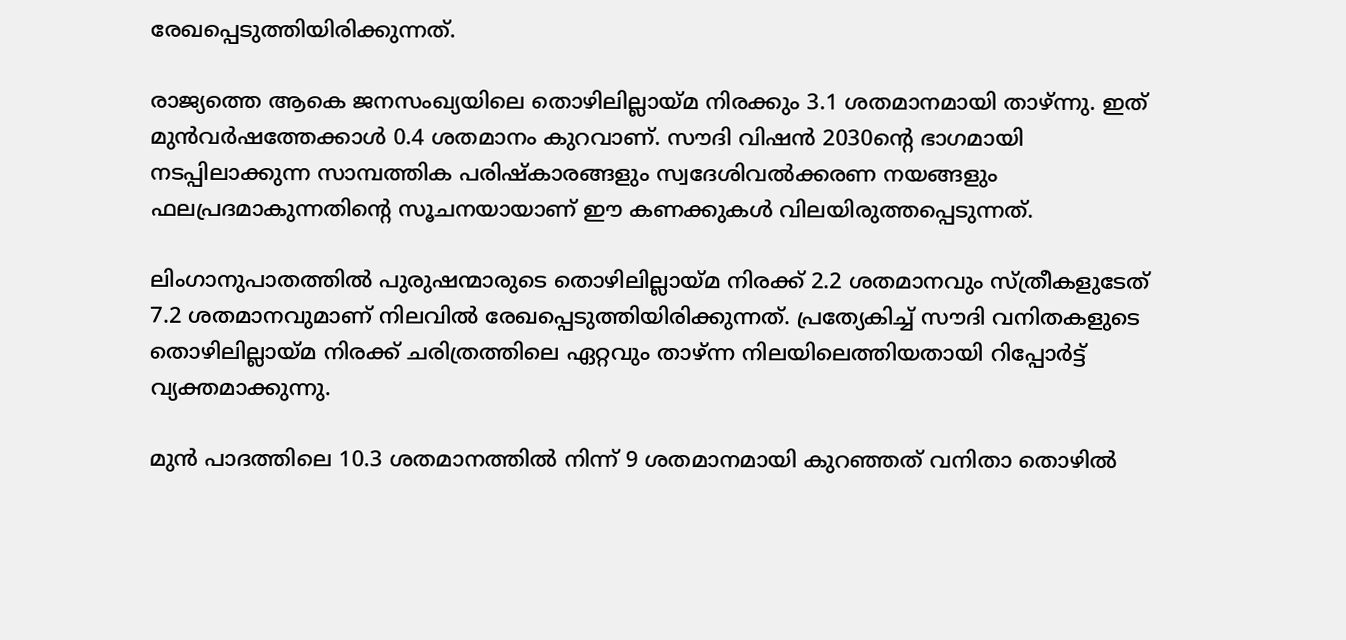രേഖപ്പെടുത്തിയിരിക്കുന്നത്.

രാജ്യത്തെ ആകെ ജനസംഖ്യയിലെ തൊഴിലില്ലായ്മ നിരക്കും 3.1 ശതമാനമായി താഴ്ന്നു. ഇത് മുൻവർഷത്തേക്കാൾ 0.4 ശതമാനം കുറവാണ്. സൗദി വിഷൻ 2030ന്റെ ഭാഗമായി നടപ്പിലാക്കുന്ന സാമ്പത്തിക പരിഷ്‌കാരങ്ങളും സ്വദേശിവൽക്കരണ നയങ്ങളും ഫലപ്രദമാകുന്നതിന്റെ സൂചനയായാണ് ഈ കണക്കുകൾ വിലയിരുത്തപ്പെടുന്നത്.

ലിംഗാനുപാതത്തിൽ പുരുഷന്മാരുടെ തൊഴിലില്ലായ്മ നിരക്ക് 2.2 ശതമാനവും സ്ത്രീകളുടേത് 7.2 ശതമാനവുമാണ് നിലവിൽ രേഖപ്പെടുത്തിയിരിക്കുന്നത്. പ്രത്യേകിച്ച് സൗദി വനിതകളുടെ തൊഴിലില്ലായ്മ നിരക്ക് ചരിത്രത്തിലെ ഏറ്റവും താഴ്ന്ന നിലയിലെത്തിയതായി റിപ്പോർട്ട് വ്യക്തമാക്കുന്നു.

മുൻ പാദത്തിലെ 10.3 ശതമാനത്തിൽ നിന്ന് 9 ശതമാനമായി കുറഞ്ഞത് വനിതാ തൊഴിൽ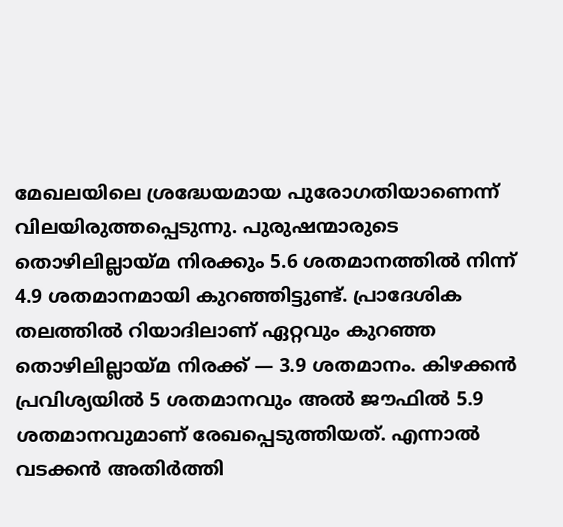മേഖലയിലെ ശ്രദ്ധേയമായ പുരോഗതിയാണെന്ന് വിലയിരുത്തപ്പെടുന്നു. പുരുഷന്മാരുടെ തൊഴിലില്ലായ്മ നിരക്കും 5.6 ശതമാനത്തിൽ നിന്ന് 4.9 ശതമാനമായി കുറഞ്ഞിട്ടുണ്ട്. പ്രാദേശിക തലത്തിൽ റിയാദിലാണ് ഏറ്റവും കുറഞ്ഞ തൊഴിലില്ലായ്മ നിരക്ക് — 3.9 ശതമാനം. കിഴക്കൻ പ്രവിശ്യയിൽ 5 ശതമാനവും അൽ ജൗഫിൽ 5.9 ശതമാനവുമാണ് രേഖപ്പെടുത്തിയത്. എന്നാൽ വടക്കൻ അതിർത്തി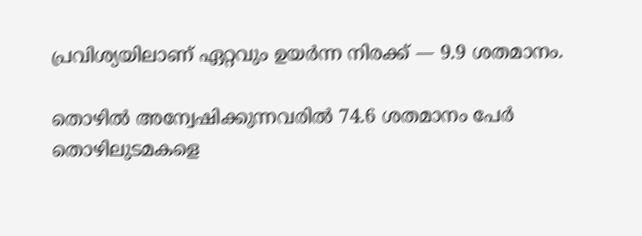പ്രവിശ്യയിലാണ് ഏറ്റവും ഉയർന്ന നിരക്ക് — 9.9 ശതമാനം.

തൊഴിൽ അന്വേഷിക്കുന്നവരിൽ 74.6 ശതമാനം പേർ തൊഴിലുടമകളെ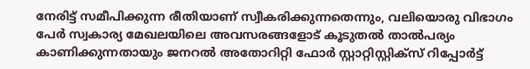നേരിട്ട് സമീപിക്കുന്ന രീതിയാണ് സ്വീകരിക്കുന്നതെന്നും, വലിയൊരു വിഭാഗം പേർ സ്വകാര്യ മേഖലയിലെ അവസരങ്ങളോട് കൂടുതൽ താൽപര്യം കാണിക്കുന്നതായും ജനറൽ അതോറിറ്റി ഫോർ സ്റ്റാറ്റിസ്റ്റിക്‌സ് റിപ്പോർട്ട്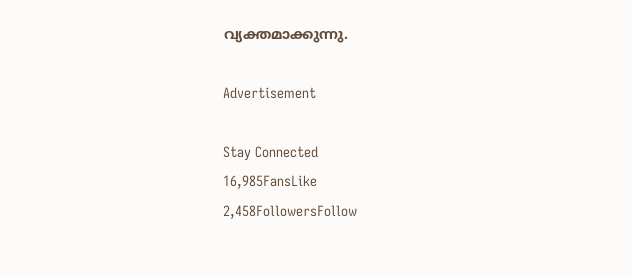വ്യക്തമാക്കുന്നു.

Advertisement

Stay Connected
16,985FansLike
2,458FollowersFollow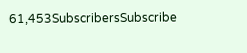61,453SubscribersSubscribe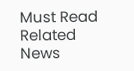Must Read
Related News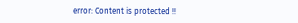error: Content is protected !!